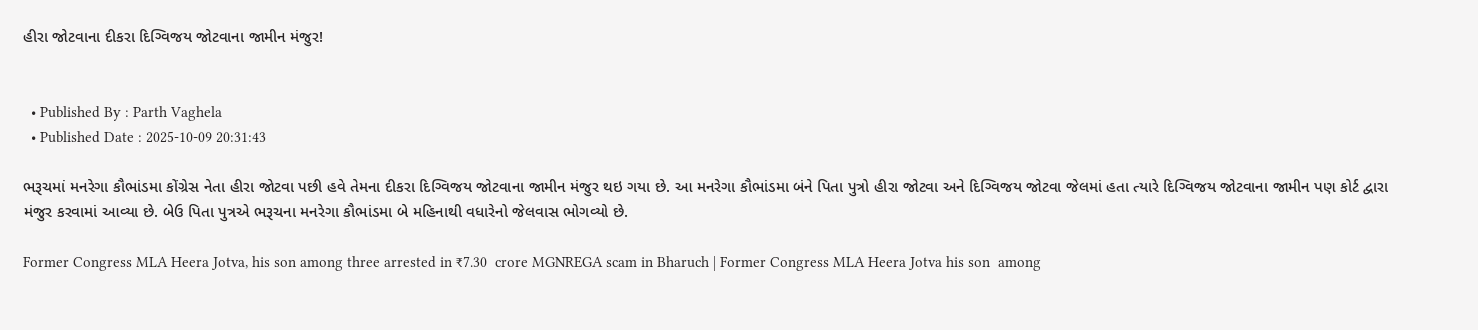હીરા જોટવાના દીકરા દિગ્વિજય જોટવાના જામીન મંજુર!


  • Published By : Parth Vaghela
  • Published Date : 2025-10-09 20:31:43

ભરૂચમાં મનરેગા કૌભાંડમા કોંગ્રેસ નેતા હીરા જોટવા પછી હવે તેમના દીકરા દિગ્વિજય જોટવાના જામીન મંજુર થઇ ગયા છે. આ મનરેગા કૌભાંડમા બંને પિતા પુત્રો હીરા જોટવા અને દિગ્વિજય જોટવા જેલમાં હતા ત્યારે દિગ્વિજય જોટવાના જામીન પણ કોર્ટ દ્વારા મંજુર કરવામાં આવ્યા છે. બેઉ પિતા પુત્રએ ભરૂચના મનરેગા કૌભાંડમા બે મહિનાથી વધારેનો જેલવાસ ભોગવ્યો છે.

Former Congress MLA Heera Jotva, his son among three arrested in ₹7.30  crore MGNREGA scam in Bharuch | Former Congress MLA Heera Jotva his son  among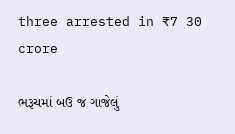three arrested in ₹7 30 crore

ભરૂચમાં બઉ જ ગાજેલું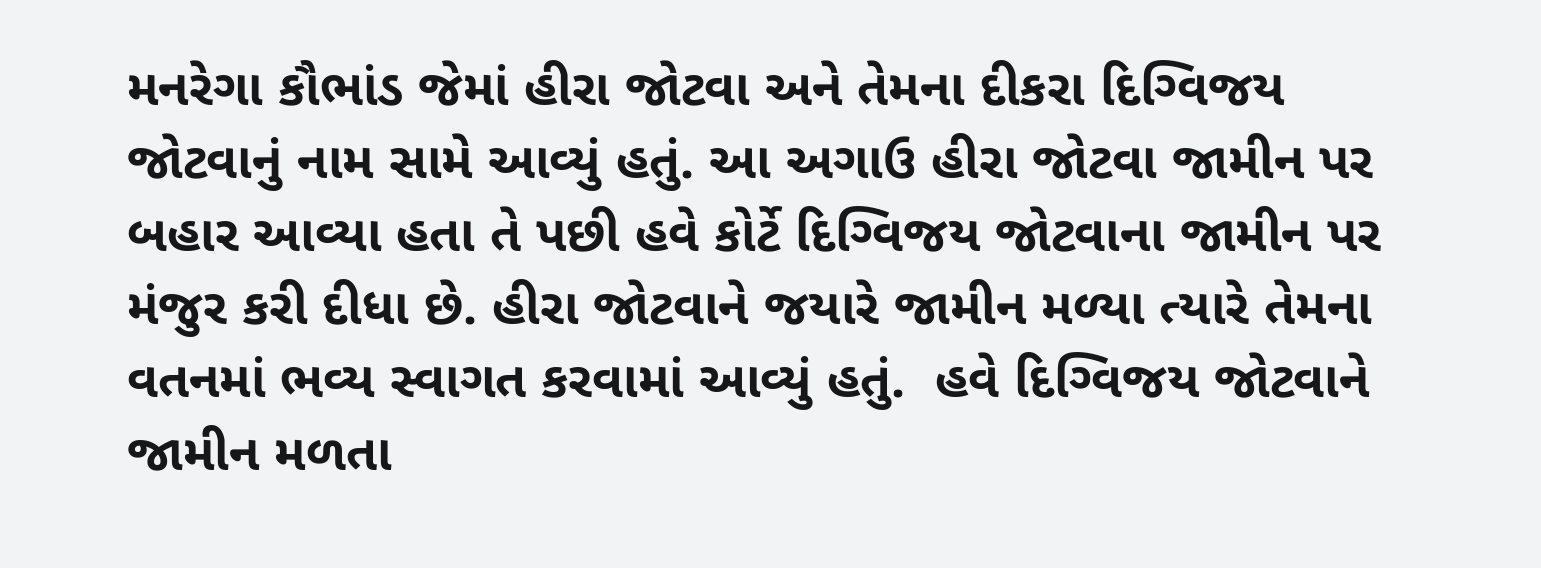મનરેગા કૌભાંડ જેમાં હીરા જોટવા અને તેમના દીકરા દિગ્વિજય જોટવાનું નામ સામે આવ્યું હતું. આ અગાઉ હીરા જોટવા જામીન પર બહાર આવ્યા હતા તે પછી હવે કોર્ટે દિગ્વિજય જોટવાના જામીન પર મંજુર કરી દીધા છે. હીરા જોટવાને જયારે જામીન મળ્યા ત્યારે તેમના વતનમાં ભવ્ય સ્વાગત કરવામાં આવ્યું હતું.  હવે દિગ્વિજય જોટવાને જામીન મળતા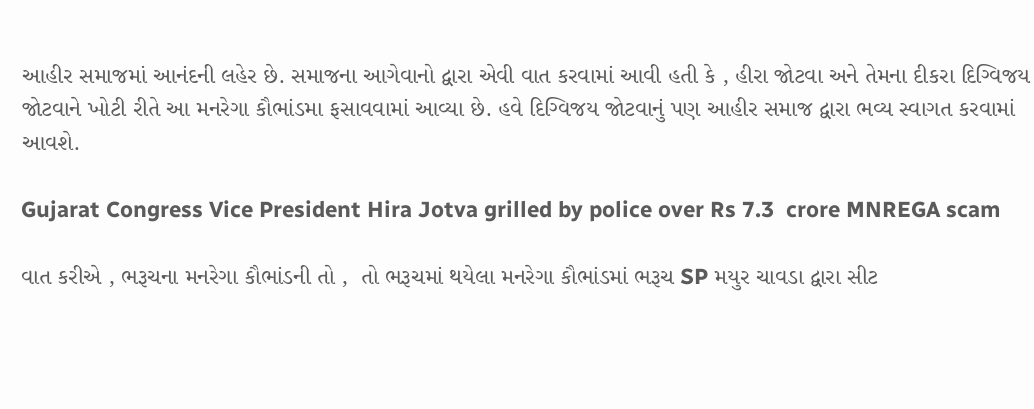આહીર સમાજમાં આનંદની લહેર છે. સમાજના આગેવાનો દ્વારા એવી વાત કરવામાં આવી હતી કે , હીરા જોટવા અને તેમના દીકરા દિગ્વિજય જોટવાને ખોટી રીતે આ મનરેગા કૌભાંડમા ફસાવવામાં આવ્યા છે. હવે દિગ્વિજય જોટવાનું પણ આહીર સમાજ દ્વારા ભવ્ય સ્વાગત કરવામાં આવશે.

Gujarat Congress Vice President Hira Jotva grilled by police over Rs 7.3  crore MNREGA scam

વાત કરીએ , ભરૂચના મનરેગા કૌભાંડની તો ,  તો ભરૂચમાં થયેલા મનરેગા કૌભાંડમાં ભરૂચ SP મયુર ચાવડા દ્વારા સીટ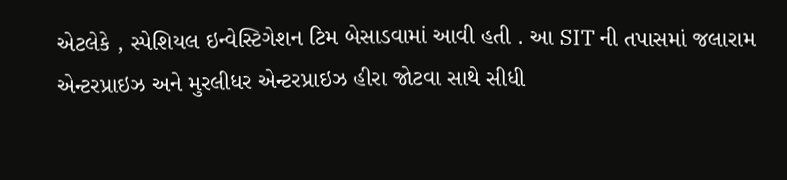એટલેકે , સ્પેશિયલ ઇન્વેસ્ટિગેશન ટિમ બેસાડવામાં આવી હતી . આ SIT ની તપાસમાં જલારામ એન્ટરપ્રાઇઝ અને મુરલીધર એન્ટરપ્રાઇઝ હીરા જોટવા સાથે સીધી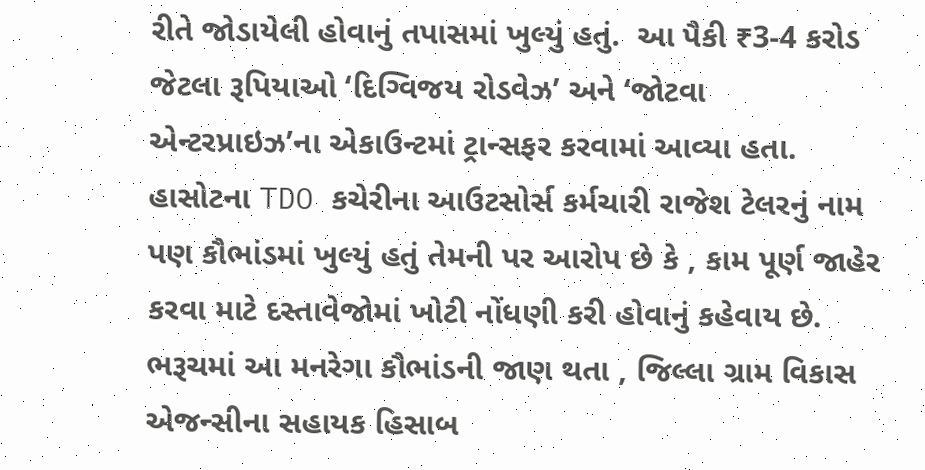રીતે જોડાયેલી હોવાનું તપાસમાં ખુલ્યું હતું.  આ પૈકી ₹3-4 કરોડ જેટલા રૂપિયાઓ ‘દિગ્વિજય રોડવેઝ’ અને ‘જોટવા એન્ટરપ્રાઇઝ’ના એકાઉન્ટમાં ટ્રાન્સફર કરવામાં આવ્યા હતા. હાસોટના TDO કચેરીના આઉટસોર્સ કર્મચારી રાજેશ ટેલરનું નામ  પણ કૌભાંડમાં ખુલ્યું હતું તેમની પર આરોપ છે કે , કામ પૂર્ણ જાહેર કરવા માટે દસ્તાવેજોમાં ખોટી નોંધણી કરી હોવાનું કહેવાય છે. ભરૂચમાં આ મનરેગા કૌભાંડની જાણ થતા , જિલ્લા ગ્રામ વિકાસ એજન્સીના સહાયક હિસાબ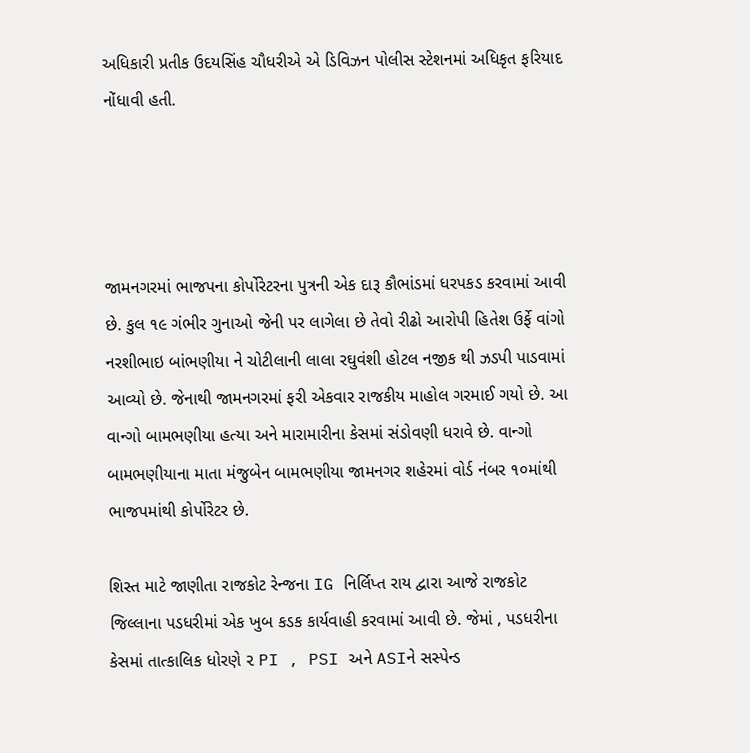અધિકારી પ્રતીક ઉદયસિંહ ચૌધરીએ એ ડિવિઝન પોલીસ સ્ટેશનમાં અધિકૃત ફરિયાદ નોંધાવી હતી.




જામનગરમાં ભાજપના કોર્પોરેટરના પુત્રની એક દારૂ કૌભાંડમાં ધરપકડ કરવામાં આવી છે. કુલ ૧૯ ગંભીર ગુનાઓ જેની પર લાગેલા છે તેવો રીઢો આરોપી હિતેશ ઉર્ફે વાંગો નરશીભાઇ બાંભણીયા ને ચોટીલાની લાલા રઘુવંશી હોટલ નજીક થી ઝડપી પાડવામાં આવ્યો છે. જેનાથી જામનગરમાં ફરી એકવાર રાજકીય માહોલ ગરમાઈ ગયો છે. આ વાન્ગો બામભણીયા હત્યા અને મારામારીના કેસમાં સંડોવણી ધરાવે છે. વાન્ગો બામભણીયાના માતા મંજુબેન બામભણીયા જામનગર શહેરમાં વોર્ડ નંબર ૧૦માંથી ભાજપમાંથી કોર્પોરેટર છે.

શિસ્ત માટે જાણીતા રાજકોટ રેન્જના IG નિર્લિપ્ત રાય દ્વારા આજે રાજકોટ જિલ્લાના પડધરીમાં એક ખુબ કડક કાર્યવાહી કરવામાં આવી છે. જેમાં , પડધરીના કેસમાં તાત્કાલિક ધોરણે ૨ PI , PSI અને ASIને સસ્પેન્ડ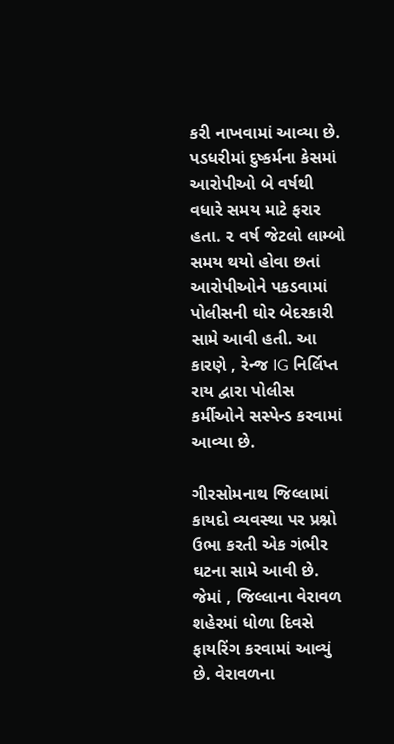કરી નાખવામાં આવ્યા છે. પડધરીમાં દુષ્કર્મના કેસમાં આરોપીઓ બે વર્ષથી વધારે સમય માટે ફરાર હતા. ૨ વર્ષ જેટલો લામ્બો સમય થયો હોવા છતાં આરોપીઓને પકડવામાં પોલીસની ઘોર બેદરકારી સામે આવી હતી. આ કારણે , રેન્જ IG નિર્લિપ્ત રાય દ્વારા પોલીસ કર્મીઓને સસ્પેન્ડ કરવામાં આવ્યા છે.

ગીરસોમનાથ જિલ્લામાં કાયદો વ્યવસ્થા પર પ્રશ્નો ઉભા કરતી એક ગંભીર ઘટના સામે આવી છે. જેમાં , જિલ્લાના વેરાવળ શહેરમાં ધોળા દિવસે ફાયરિંગ કરવામાં આવ્યું છે. વેરાવળના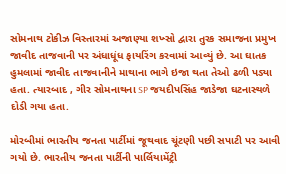સોમનાથ ટોકીઝ વિસ્તારમાં અજાણ્યા શખ્સો દ્વારા તુરક સમાજના પ્રમુખ જાવીદ તાજવાની પર અંધાધૂંધ ફાયરિંગ કરવામાં આવ્યું છે. આ ઘાતક હુમલામાં જાવીદ તાજવાનીને માથાના ભાગે ઇજા થતા તેઓ ઢળી પડ્યા હતા. ત્યારબાદ , ગીર સોમનાથના SP જયદીપસિંહ જાડેજા ઘટનાસ્થળે દોડી ગયા હતા.

મોરબીમાં ભારતીય જનતા પાર્ટીમાં જૂથવાદ ચૂંટણી પછી સપાટી પર આવી ગયો છે. ભારતીય જનતા પાર્ટીની પાર્લિયામેંટ્રી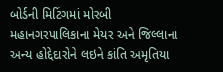બોર્ડની મિટિંગમાં મોરબી મહાનગરપાલિકાના મેયર અને જિલ્લાના અન્ય હોદ્દેદારોને લઇને કાંતિ અમૃતિયા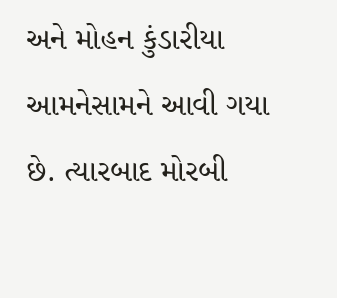અને મોહન કુંડારીયા આમનેસામને આવી ગયા છે. ત્યારબાદ મોરબી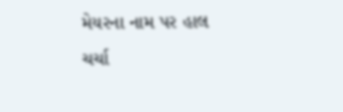મેયરના નામ પર હાલ ચર્ચા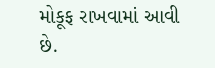મોકૂફ રાખવામાં આવી છે.